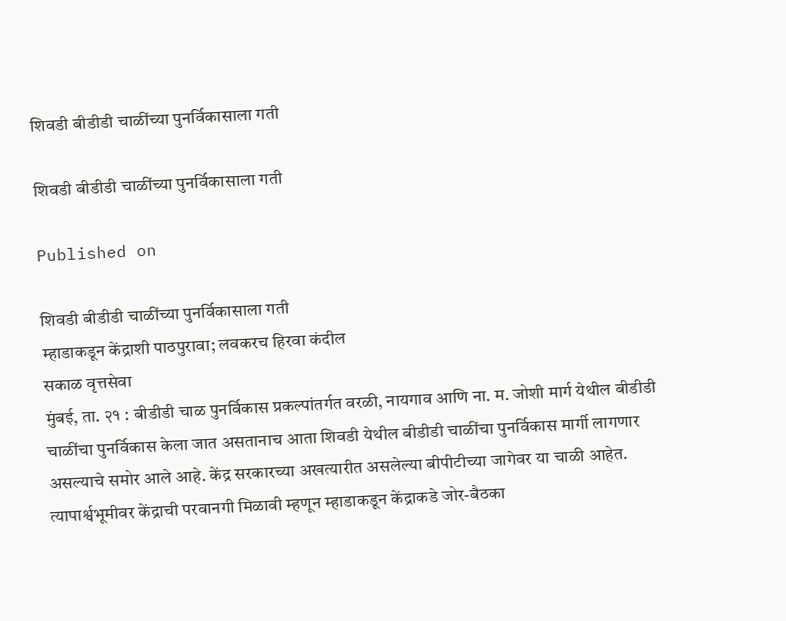शिवडी बीडीडी चाळींच्या पुनर्विकासाला गती

शिवडी बीडीडी चाळींच्या पुनर्विकासाला गती

Published on

शिवडी बीडीडी चाळींच्या पुनर्विकासाला गती
म्हाडाकडून केंद्राशी पाठपुरावा; लवकरच हिरवा कंदील
सकाळ वृत्तसेवा
मुंबई, ता. २१ : बीडीडी चाळ पुनर्विकास प्रकल्पांतर्गत वरळी, नायगाव आणि ना. म. जोशी मार्ग येथील बीडीडी चाळींचा पुनर्विकास केला जात असतानाच आता शिवडी येथील बीडीडी चाळींचा पुनर्विकास मार्गी लागणार असल्याचे समोर आले आहे. केंद्र सरकारच्या अखत्यारीत असलेल्या बीपीटीच्या जागेवर या चाळी आहेत. त्यापार्श्वभूमीवर केंद्राची परवानगी मिळावी म्हणून म्हाडाकडून केंद्राकडे जोर-बैठका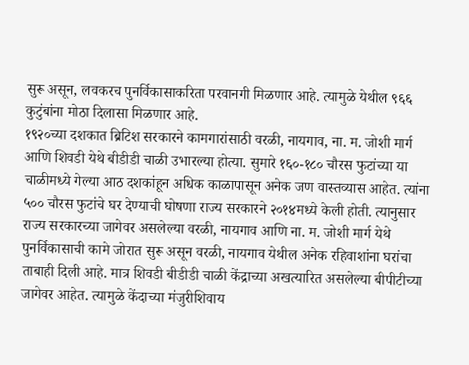सुरू असून, लवकरच पुनर्विकासाकरिता परवानगी मिळणार आहे. त्यामुळे येथील ९६६ कुटुंबांना मोठा दिलासा मिळणार आहे.
१९२०च्या दशकात ब्रिटिश सरकारने कामगारांसाठी वरळी, नायगाव, ना. म. जोशी मार्ग आणि शिवडी येथे बीडीडी चाळी उभारल्या होत्या. सुमारे १६०-१८० चौरस फुटांच्या या चाळीमध्ये गेल्या आठ दशकांहून अधिक काळापासून अनेक जण वास्तव्यास आहेत. त्यांना ५०० चौरस फुटांचे घर देण्याची घोषणा राज्य सरकारने २०१४मध्ये केली होती. त्यानुसार राज्य सरकारच्या जागेवर असलेल्या वरळी, नायगाव आणि ना. म. जोशी मार्ग येथे पुनर्विकासाची कामे जोरात सुरू असून वरळी, नायगाव येथील अनेक रहिवाशांना घरांचा ताबाही दिली आहे. मात्र शिवडी बीडीडी चाळी केंद्राच्या अखत्यारित असलेल्या बीपीटीच्या जागेवर आहेत. त्यामुळे केंदाच्या मंजुरीशिवाय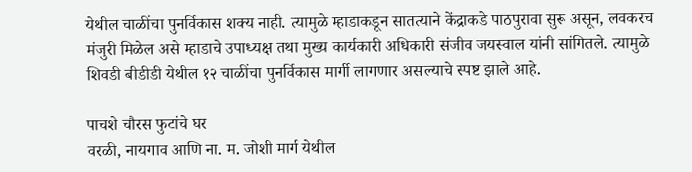येथील चाळींचा पुनर्विकास शक्य नाही. त्यामुळे म्हाडाकडून सातत्याने केंद्राकडे पाठपुरावा सुरू असून, लवकरच मंजुरी मिळेल असे म्हाडाचे उपाध्यक्ष तथा मुख्य कार्यकारी अधिकारी संजीव जयस्वाल यांनी सांगितले. त्यामुळे शिवडी बीडीडी येथील १२ चाळींचा पुनर्विकास मार्गी लागणार असल्याचे स्पष्ट झाले आहे.

पाचशे चौरस फुटांचे घर
वरळी, नायगाव आणि ना. म. जोशी मार्ग येथील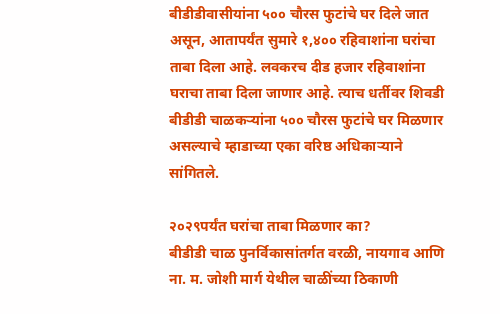बीडीडीवासीयांना ५०० चौरस फुटांचे घर दिले जात असून, आतापर्यंत सुमारे १,४०० रहिवाशांना घरांचा ताबा दिला आहे. लवकरच दीड हजार रहिवाशांना घराचा ताबा दिला जाणार आहे. त्याच धर्तीवर शिवडी बीडीडी चाळकऱ्यांना ५०० चौरस फुटांचे घर मिळणार असल्याचे म्हाडाच्या एका वरिष्ठ अधिकाऱ्याने सांगितले.

२०२९पर्यंत घरांचा ताबा मिळणार का?
बीडीडी चाळ पुनर्विकासांतर्गत वरळी, नायगाव आणि ना. म. जोशी मार्ग येथील चाळींच्या ठिकाणी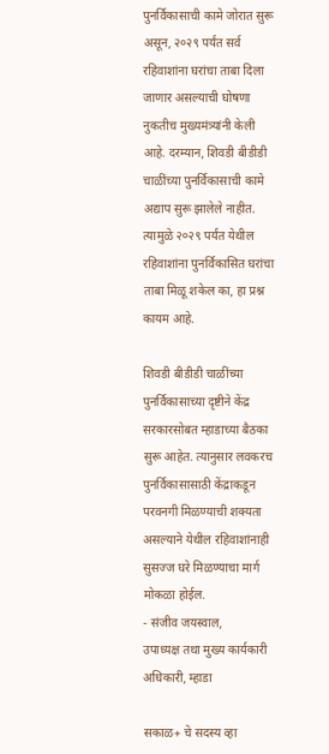पुनर्विकासाची कामे जोरात सुरू असून, २०२९ पर्यंत सर्व रहिवाशांना घरांचा ताबा दिला जाणार असल्याची घोषणा नुकतीच मुख्यमंत्र्यांनी केली आहे. दरम्यान, शिवडी बीडीडी चाळींच्या पुनर्विकासाची कामे अद्याप सुरू झालेले नाहीत. त्यामुळे २०२९ पर्यंत येथील रहिवाशांना पुनर्विकासित घरांचा ताबा मिळू शकेल का, हा प्रश्न कायम आहे.

शिवडी बीडीडी चाळींच्या पुनर्विकासाच्या दृष्टीने केंद्र सरकारसोबत म्हाडाच्या बैठका सुरू आहेत. त्यानुसार लवकरच पुनर्विकासासाठी केंद्राकडून परवनगी मिळण्याची शक्यता असल्याने येथील रहिवाशांनाही सुसज्ज घरे मिळण्याचा मार्ग मोकळा होईल.
- संजीव जयस्वाल,
उपाध्यक्ष तथा मुख्य कार्यकारी अधिकारी, म्हाडा

सकाळ+ चे सदस्य व्हा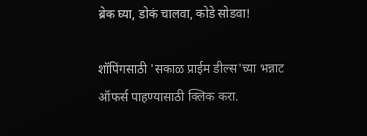ब्रेक घ्या, डोकं चालवा, कोडे सोडवा!

शॉपिंगसाठी 'सकाळ प्राईम डील्स'च्या भन्नाट ऑफर्स पाहण्यासाठी क्लिक करा.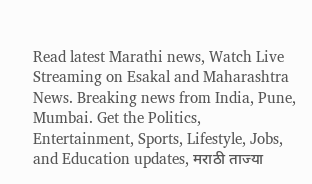Read latest Marathi news, Watch Live Streaming on Esakal and Maharashtra News. Breaking news from India, Pune, Mumbai. Get the Politics, Entertainment, Sports, Lifestyle, Jobs, and Education updates, मराठी ताज्या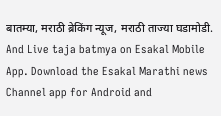बातम्या, मराठी ब्रेकिंग न्यूज, मराठी ताज्या घडामोडी. And Live taja batmya on Esakal Mobile App. Download the Esakal Marathi news Channel app for Android and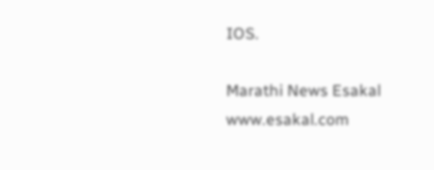IOS.

Marathi News Esakal
www.esakal.com